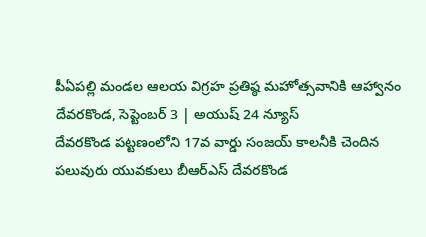పీఏపల్లి మండల ఆలయ విగ్రహ ప్రతిష్ఠ మహోత్సవానికి ఆహ్వానం
దేవరకొండ, సెప్టెంబర్ 3 | అయుష్ 24 న్యూస్
దేవరకొండ పట్టణంలోని 17వ వార్డు సంజయ్ కాలనీకి చెందిన పలువురు యువకులు బీఆర్ఎస్ దేవరకొండ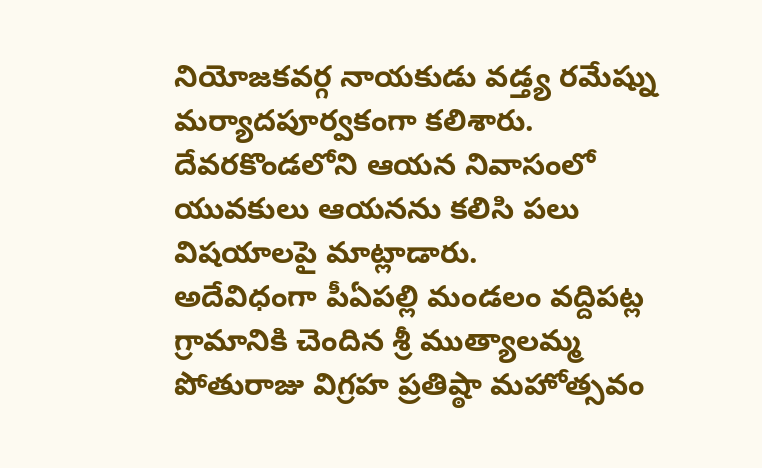నియోజకవర్గ నాయకుడు వడ్త్య రమేష్ను మర్యాదపూర్వకంగా కలిశారు. దేవరకొండలోని ఆయన నివాసంలో యువకులు ఆయనను కలిసి పలు విషయాలపై మాట్లాడారు.
అదేవిధంగా పీఏపల్లి మండలం వద్దిపట్ల గ్రామానికి చెందిన శ్రీ ముత్యాలమ్మ పోతురాజు విగ్రహ ప్రతిష్ఠా మహోత్సవం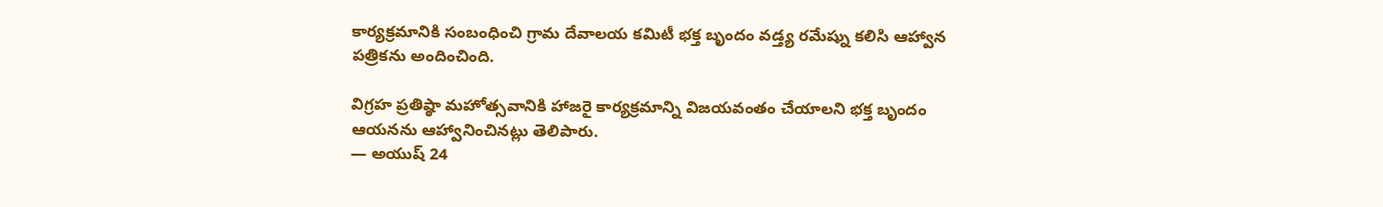కార్యక్రమానికి సంబంధించి గ్రామ దేవాలయ కమిటీ భక్త బృందం వడ్త్య రమేష్ను కలిసి ఆహ్వాన పత్రికను అందించింది.

విగ్రహ ప్రతిష్ఠా మహోత్సవానికి హాజరై కార్యక్రమాన్ని విజయవంతం చేయాలని భక్త బృందం ఆయనను ఆహ్వానించినట్లు తెలిపారు.
— అయుష్ 24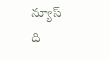న్యూస్
ది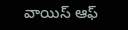వాయిస్ ఆఫ్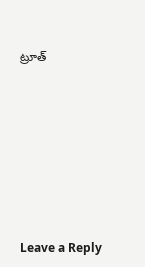ట్రూత్










Leave a Reply